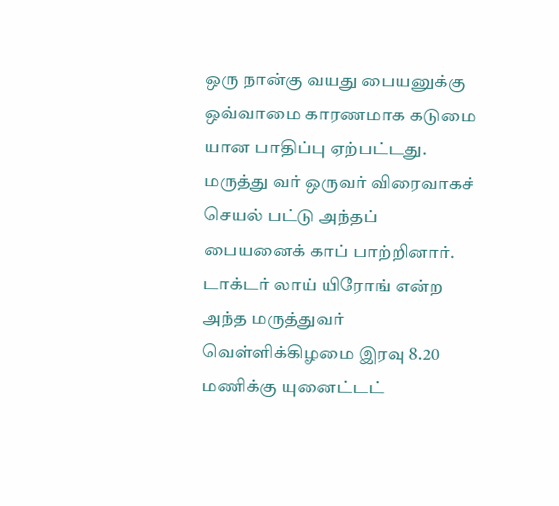ஒரு நான்கு வயது பையனுக்கு ஒவ்வாமை காரணமாக கடுமை யான பாதிப்பு ஏற்பட்டது. மருத்து வர் ஒருவர் விரைவாகச் செயல் பட்டு அந்தப் பையனைக் காப் பாற்றினார். டாக்டர் லாய் யிரோங் என்ற அந்த மருத்துவர் வெள்ளிக்கிழமை இரவு 8.20 மணிக்கு யுனைட்டட்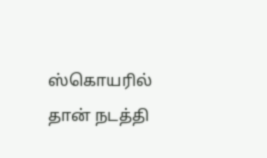ஸ்கொயரில் தான் நடத்தி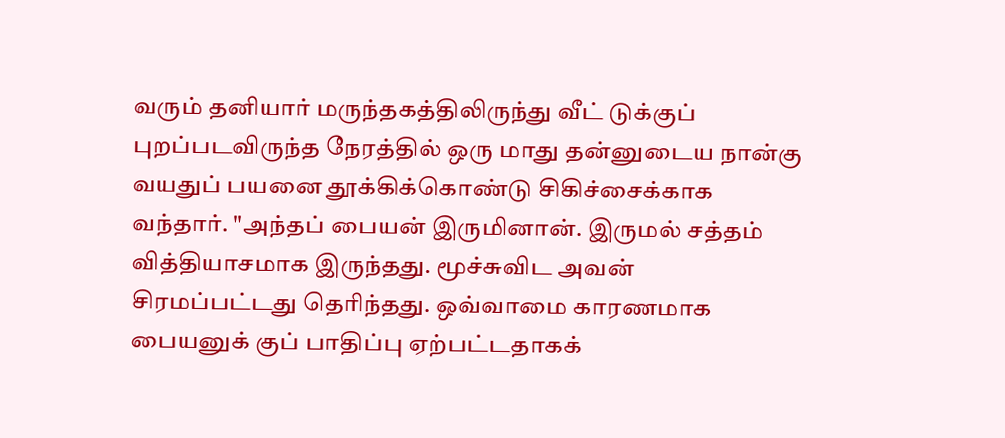வரும் தனியார் மருந்தகத்திலிருந்து வீட் டுக்குப் புறப்படவிருந்த நேரத்தில் ஒரு மாது தன்னுடைய நான்கு வயதுப் பயனை தூக்கிக்கொண்டு சிகிச்சைக்காக வந்தார். "அந்தப் பையன் இருமினான். இருமல் சத்தம் வித்தியாசமாக இருந்தது. மூச்சுவிட அவன் சிரமப்பட்டது தெரிந்தது. ஒவ்வாமை காரணமாக பையனுக் குப் பாதிப்பு ஏற்பட்டதாகக்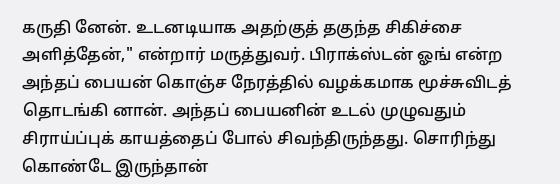கருதி னேன். உடனடியாக அதற்குத் தகுந்த சிகிச்சை அளித்தேன்," என்றார் மருத்துவர். பிராக்ஸ்டன் ஓங் என்ற அந்தப் பையன் கொஞ்ச நேரத்தில் வழக்கமாக மூச்சுவிடத் தொடங்கி னான். அந்தப் பையனின் உடல் முழுவதும் சிராய்ப்புக் காயத்தைப் போல் சிவந்திருந்தது. சொரிந்து கொண்டே இருந்தான்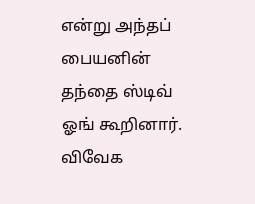என்று அந்தப் பையனின் தந்தை ஸ்டிவ் ஓங் கூறினார்.
விவேக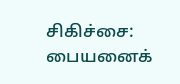சிகிச்சை: பையனைக்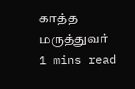காத்த மருத்துவர்
1 mins read